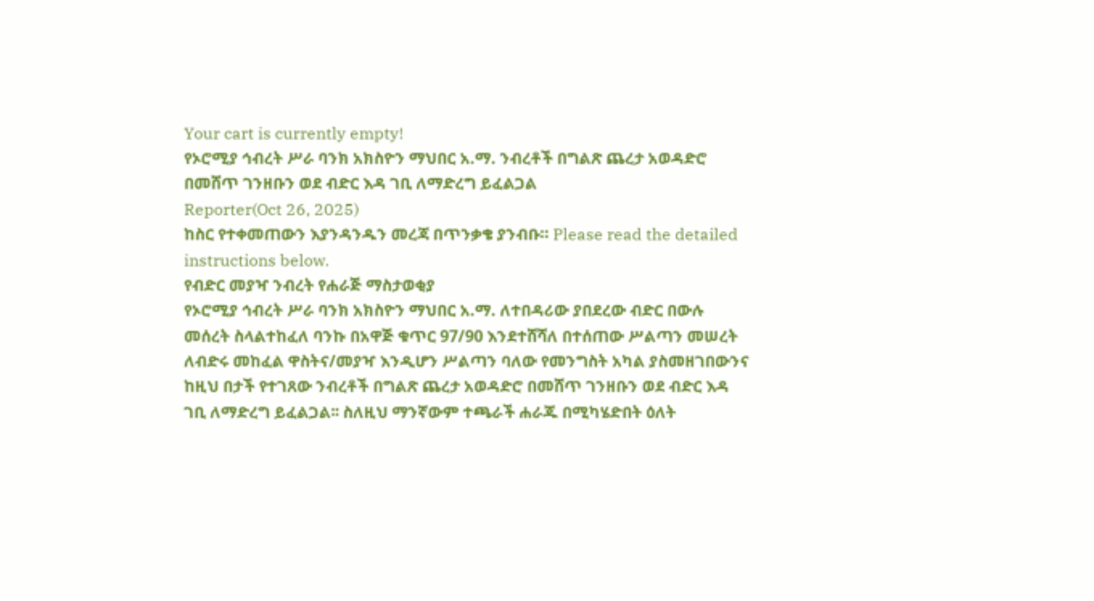Your cart is currently empty!
የኦሮሚያ ኅብረት ሥራ ባንክ አክስዮን ማህበር አ.ማ. ንብረቶች በግልጽ ጨረታ አወዳድሮ በመሸጥ ገንዘቡን ወደ ብድር እዳ ገቢ ለማድረግ ይፈልጋል
Reporter(Oct 26, 2025)
ከስር የተቀመጠውን እያንዳንዱን መረጃ በጥንቃቄ ያንብቡ። Please read the detailed instructions below.
የብድር መያዣ ንብረት የሐራጅ ማስታወቂያ
የኦሮሚያ ኅብረት ሥራ ባንክ አክስዮን ማህበር አ.ማ. ለተበዳሪው ያበደረው ብድር በውሉ መሰረት ስላልተከፈለ ባንኩ በአዋጅ ቁጥር 97/90 እንደተሸሻለ በተሰጠው ሥልጣን መሠረት ለብድሩ መከፈል ዋስትና/መያዣ እንዲሆን ሥልጣን ባለው የመንግስት አካል ያስመዘገበውንና ከዚህ በታች የተገጸው ንብረቶች በግልጽ ጨረታ አወዳድሮ በመሸጥ ገንዘቡን ወደ ብድር እዳ ገቢ ለማድረግ ይፈልጋል፡፡ ስለዚህ ማንኛውም ተጫራች ሐራጁ በሚካሄድበት ዕለት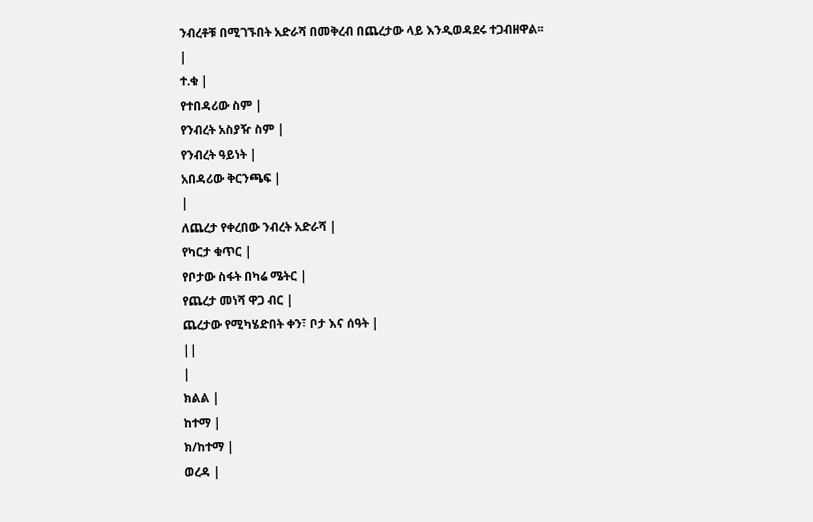ንብረቶቹ በሚገኙበት አድራሻ በመቅረብ በጨረታው ላይ እንዲወዳደሩ ተጋብዘዋል፡፡
|
ተ.ቁ |
የተበዳሪው ስም |
የንብረት አስያዥ ስም |
የንብረት ዓይነት |
አበዳሪው ቅርንጫፍ |
|
ለጨረታ የቀረበው ንብረት አድራሻ |
የካርታ ቁጥር |
የቦታው ስፋት በካሬ ሜትር |
የጨረታ መነሻ ዋጋ ብር |
ጨረታው የሚካሄድበት ቀን፣ ቦታ እና ሰዓት |
||
|
ክልል |
ከተማ |
ክ/ከተማ |
ወረዳ |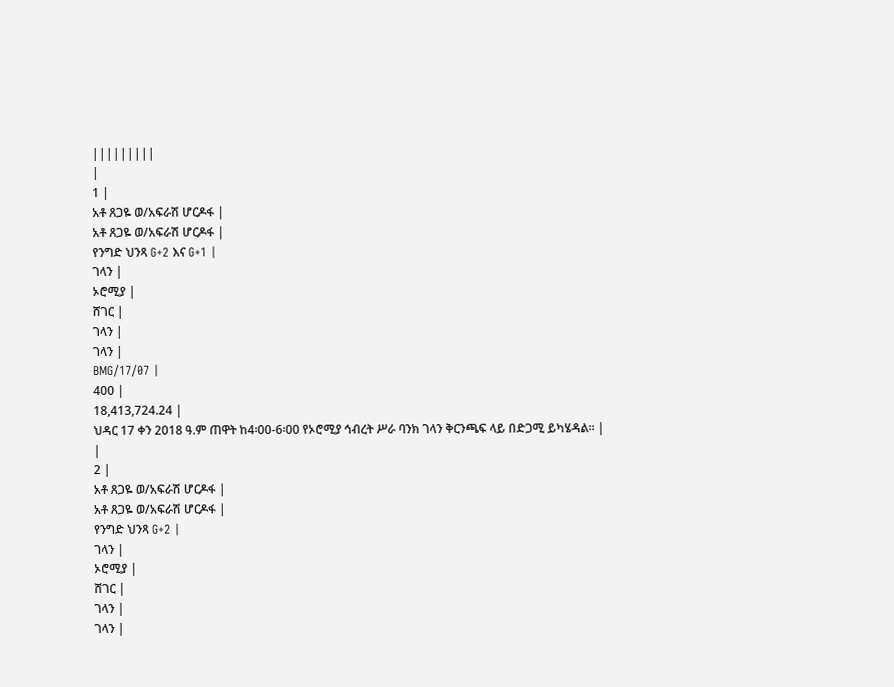|||||||||
|
1 |
አቶ ጸጋዬ ወ/አፍራሽ ሆርዶፋ |
አቶ ጸጋዬ ወ/አፍራሽ ሆርዶፋ |
የንግድ ህንጻ G+2 እና G+1 |
ገላን |
ኦሮሚያ |
ሸገር |
ገላን |
ገላን |
BMG/17/07 |
400 |
18,413,724.24 |
ህዳር 17 ቀን 2018 ዓ.ም ጠዋት ከ4፡00-6፡00 የኦሮሚያ ኅብረት ሥራ ባንክ ገላን ቅርንጫፍ ላይ በድጋሚ ይካሄዳል፡፡ |
|
2 |
አቶ ጸጋዬ ወ/አፍራሽ ሆርዶፋ |
አቶ ጸጋዬ ወ/አፍራሽ ሆርዶፋ |
የንግድ ህንጻ G+2 |
ገላን |
ኦሮሚያ |
ሸገር |
ገላን |
ገላን |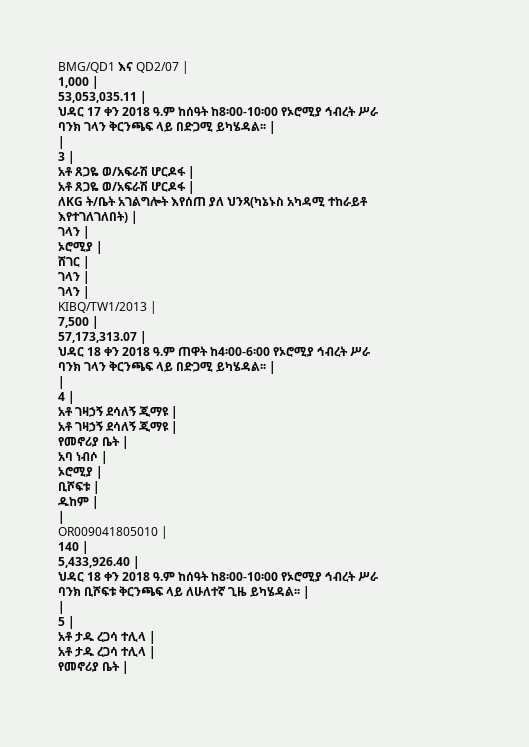BMG/QD1 እና QD2/07 |
1,000 |
53,053,035.11 |
ህዳር 17 ቀን 2018 ዓ.ም ከሰዓት ከ8፡00-10፡00 የኦሮሚያ ኅብረት ሥራ ባንክ ገላን ቅርንጫፍ ላይ በድጋሚ ይካሄዳል፡፡ |
|
3 |
አቶ ጸጋዬ ወ/አፍራሽ ሆርዶፋ |
አቶ ጸጋዬ ወ/አፍራሽ ሆርዶፋ |
ለKG ት/ቤት አገልግሎት እየሰጠ ያለ ህንጻ(ካኔኑስ አካዳሚ ተከራይቶ እየተገለገለበት) |
ገላን |
ኦሮሚያ |
ሸገር |
ገላን |
ገላን |
KIBQ/TW1/2013 |
7,500 |
57,173,313.07 |
ህዳር 18 ቀን 2018 ዓ.ም ጠዋት ከ4፡00-6፡00 የኦሮሚያ ኅብረት ሥራ ባንክ ገላን ቅርንጫፍ ላይ በድጋሚ ይካሄዳል፡፡ |
|
4 |
አቶ ገዛኃኝ ደሳለኝ ጂማዩ |
አቶ ገዛኃኝ ደሳለኝ ጂማዩ |
የመኖሪያ ቤት |
አባ ነብሶ |
ኦሮሚያ |
ቢሾፍቱ |
ዱከም |
|
OR009041805010 |
140 |
5,433,926.40 |
ህዳር 18 ቀን 2018 ዓ.ም ከሰዓት ከ8፡00-10፡00 የኦሮሚያ ኅብረት ሥራ ባንክ ቢሾፍቱ ቅርንጫፍ ላይ ለሁለተኛ ጊዜ ይካሄዳል፡፡ |
|
5 |
አቶ ታዱ ረጋሳ ተሊላ |
አቶ ታዱ ረጋሳ ተሊላ |
የመኖሪያ ቤት |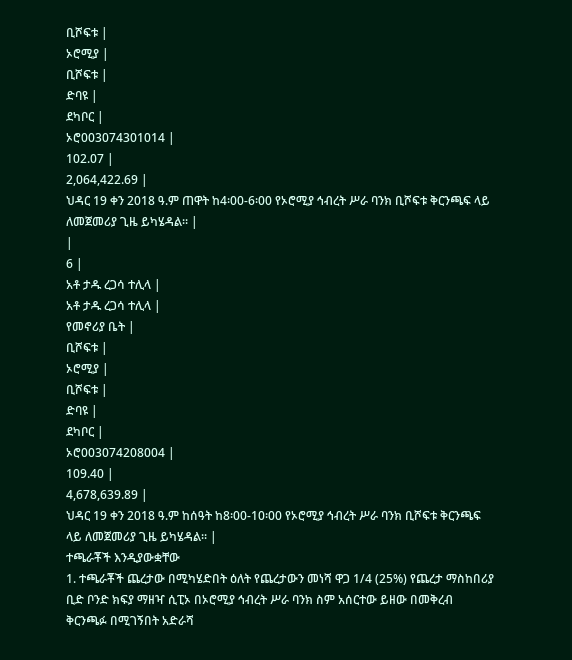ቢሾፍቱ |
ኦሮሚያ |
ቢሾፍቱ |
ድባዩ |
ደካቦር |
ኦሮ003074301014 |
102.07 |
2,064,422.69 |
ህዳር 19 ቀን 2018 ዓ.ም ጠዋት ከ4፡00-6፡00 የኦሮሚያ ኅብረት ሥራ ባንክ ቢሾፍቱ ቅርንጫፍ ላይ ለመጀመሪያ ጊዜ ይካሄዳል፡፡ |
|
6 |
አቶ ታዱ ረጋሳ ተሊላ |
አቶ ታዱ ረጋሳ ተሊላ |
የመኖሪያ ቤት |
ቢሾፍቱ |
ኦሮሚያ |
ቢሾፍቱ |
ድባዩ |
ደካቦር |
ኦሮ003074208004 |
109.40 |
4,678,639.89 |
ህዳር 19 ቀን 2018 ዓ.ም ከሰዓት ከ8፡00-10፡00 የኦሮሚያ ኅብረት ሥራ ባንክ ቢሾፍቱ ቅርንጫፍ ላይ ለመጀመሪያ ጊዜ ይካሄዳል፡፡ |
ተጫራቾች እንዲያውቋቸው
1. ተጫራቾች ጨረታው በሚካሄድበት ዕለት የጨረታውን መነሻ ዋጋ 1/4 (25%) የጨረታ ማስከበሪያ ቢድ ቦንድ ክፍያ ማዘዣ ሲፒኦ በኦሮሚያ ኅብረት ሥራ ባንክ ስም አሰርተው ይዘው በመቅረብ ቅርንጫፉ በሚገኝበት አድራሻ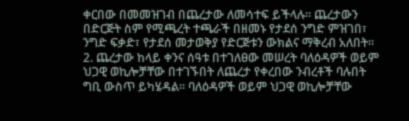ቀርበው በመመዝገብ በጨረታው ለመሳተፍ ይችላሉ፡፡ ጨረታውን በድርጅት ስም የሚጫረት ተጫራች በዘመኑ የታደሰ ንግድ ምዝገበ፣ ንግድ ፍቃድ፣ የታደሰ መታወቅያ የድርጅቱን ውክልና ማቅረብ አለበት፡፡
2. ጨረታው ከላይ ቀንና ሰዓቱ በተገለፀው መሠረት ባለዕዳዎች ወይም ህጋዊ ወኪሎቻቸው በተገኙበት ለጨረታ የቀረበው ንብረቶች ባሉበት ግቢ ውስጥ ይካሄዳል፡፡ ባለዕዳዎች ወይም ህጋዊ ወኪሎቻቸው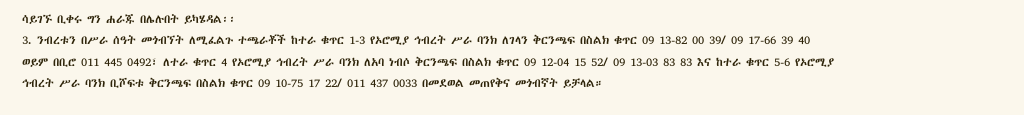ሳይገኙ ቢቀሩ ግን ሐራጁ በሌሉበት ይካሄዳል፡፡
3. ንብረቱን በሥራ ሰዓት መጎብኘት ለሚፈልጉ ተጫራቾች ከተራ ቁጥር 1-3 የኦሮሚያ ኅብረት ሥራ ባንክ ለገላን ቅርንጫፍ በስልክ ቁጥር 09 13-82 00 39/ 09 17-66 39 40 ወይም በቢሮ 011 445 0492፣ ለተራ ቁጥር 4 የኦሮሚያ ኅብረት ሥራ ባንክ ለአባ ነብሶ ቅርንጫፍ በስልክ ቁጥር 09 12-04 15 52/ 09 13-03 83 83 እና ከተራ ቁጥር 5-6 የኦሮሚያ ኅብረት ሥራ ባንክ ቢሾፍቱ ቅርንጫፍ በስልክ ቁጥር 09 10-75 17 22/ 011 437 0033 በመደወል መጠየቅና መጎብኛት ይቻላል።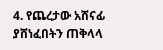4. የጨረታው አሸናፊ ያሸነፈበትን ጠቅላላ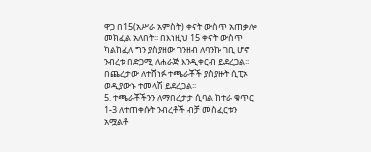ዋጋ በ15(አሥራ አምስት) ቀናት ውስጥ አጠቃሎ መክፈል አለበት፡፡ በእነዚህ 15 ቀናት ውስጥ ካልከፈለ ግን ያስያዘው ገንዘብ ለባንኩ ገቢ ሆኖ ንብረቱ በድጋሚ ለሐራጅ እንዲቀርብ ይደረጋል፡፡ በጨረታው ለተሸነፉ ተጫራቾች ያስያዙት ሲፒኦ ወዲያውኑ ተመላሽ ይደረጋል፡፡
5. ተጫራቾችንን ለማበረታታ ሲባል ከተራ ቁጥር 1-3 ለተጠቀሱት ንብረቶች ብቻ መስፈርቱን አሟልቶ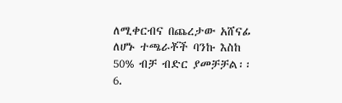ለሚቀርብና በጨረታው አሸናፊ ለሆኑ ተጫራቾች ባንኩ እስከ 50% ብቻ ብድር ያመቻቻል፡፡
6.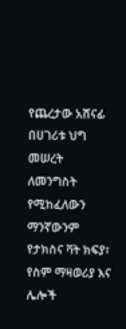የጨረታው አሸናፊ በሀገሪቱ ህግ መሠረት ለመንግስት የሚከፈለውን ማንኛውንም የታክስና ቫት ክፍያ፣ የስም ማዛወሪያ እና ሌሎች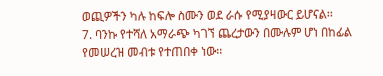ወጪዎችን ካሉ ከፍሎ ስሙን ወደ ራሱ የሚያዛውር ይሆናል፡፡
7. ባንኩ የተሻለ አማራጭ ካገኘ ጨረታውን በሙሉም ሆነ በከፊል የመሠረዝ መብቱ የተጠበቀ ነው፡፡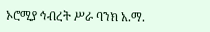ኦሮሚያ ኅብረት ሥራ ባንክ አ.ማ.